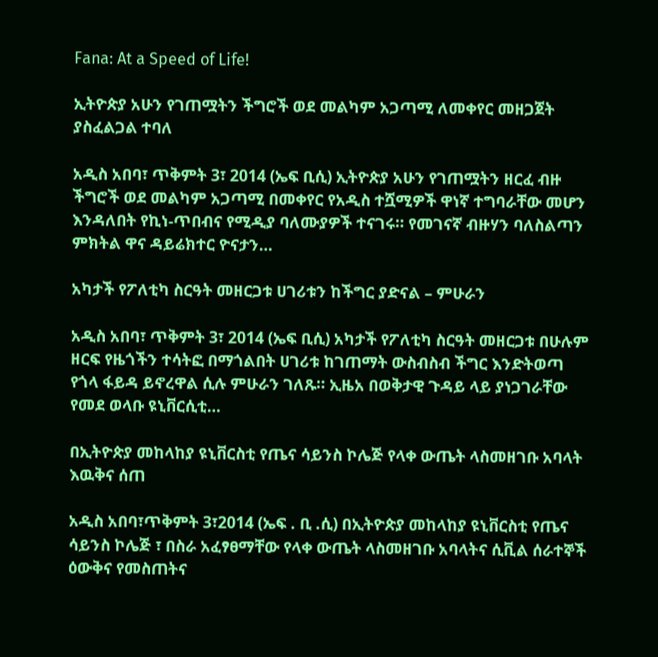Fana: At a Speed of Life!

ኢትዮጵያ አሁን የገጠሟትን ችግሮች ወደ መልካም አጋጣሚ ለመቀየር መዘጋጀት ያስፈልጋል ተባለ

አዲስ አበባ፣ ጥቅምት 3፣ 2014 (ኤፍ ቢሲ) ኢትዮጵያ አሁን የገጠሟትን ዘርፈ ብዙ ችግሮች ወደ መልካም አጋጣሚ በመቀየር የአዲስ ተሿሚዎች ዋነኛ ተግባራቸው መሆን እንዳለበት የኪነ-ጥበብና የሚዲያ ባለሙያዎች ተናገሩ። የመገናኛ ብዙሃን ባለስልጣን ምክትል ዋና ዳይሬክተር ዮናታን…

አካታች የፖለቲካ ስርዓት መዘርጋቱ ሀገሪቱን ከችግር ያድናል – ምሁራን

አዲስ አበባ፣ ጥቅምት 3፣ 2014 (ኤፍ ቢሲ) አካታች የፖለቲካ ስርዓት መዘርጋቱ በሁሉም ዘርፍ የዜጎችን ተሳትፎ በማጎልበት ሀገሪቱ ከገጠማት ውስብስብ ችግር እንድትወጣ የጎላ ፋይዳ ይኖረዋል ሲሉ ምሁራን ገለጹ። ኢዜአ በወቅታዊ ጉዳይ ላይ ያነጋገራቸው የመደ ወላቡ ዩኒቨርሲቲ…

በኢትዮጵያ መከላከያ ዩኒቨርስቲ የጤና ሳይንስ ኮሌጅ የላቀ ውጤት ላስመዘገቡ አባላት እዉቅና ሰጠ

አዲስ አበባ፣ጥቅምት 3፣2014 (ኤፍ . ቢ .ሲ) በኢትዮጵያ መከላከያ ዩኒቨርስቲ የጤና ሳይንስ ኮሌጅ ፣ በስራ አፈፃፀማቸው የላቀ ውጤት ላስመዘገቡ አባላትና ሲቪል ሰራተኞች ዕውቅና የመስጠትና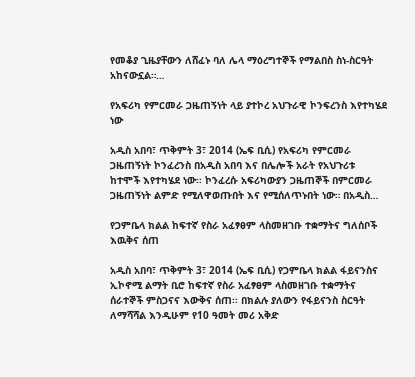የመቆያ ጊዜያቸውን ለሸፈኑ ባለ ሌላ ማዕረግተኞች የማልበስ ስነ-ስርዓት አከናውኗል።…

የአፍሪካ የምርመራ ጋዜጠኝነት ላይ ያተኮረ አህጉራዊ ኮንፍረንስ እየተካሄደ ነው

አዲስ አበባ፣ ጥቅምት 3፣ 2014 (ኤፍ ቢሲ) የአፍሪካ የምርመራ ጋዜጠኝነት ኮንፈረንስ በአዲስ አበባ እና በሌሎች አራት የአህጉሪቱ ከተሞች እየተካሄደ ነው፡፡ ኮንፈረሱ አፍሪካውያን ጋዜጠኞች በምርመራ ጋዜጠኝነት ልምድ የሚለዋወጡበት እና የሚሰለጥኑበት ነው። በአዲስ…

የጋምቤላ ክልል ከፍተኛ የስራ አፈፃፀም ላስመዘገቡ ተቋማትና ግለሰቦች እዉቅና ሰጠ

አዲስ አበባ፣ ጥቅምት 3፣ 2014 (ኤፍ ቢሲ) የጋምቤላ ክልል ፋይናንስና ኢኮኖሚ ልማት ቢሮ ከፍተኛ የስራ አፈፃፀም ላስመዘገቡ ተቋማትና ሰራተኞች ምስጋናና እውቅና ሰጠ፡፡ በክልሉ ያለውን የፋይናንስ ስርዓት ለማሻሻል እንዲሁም የ10 ዓመት መሪ አቅድ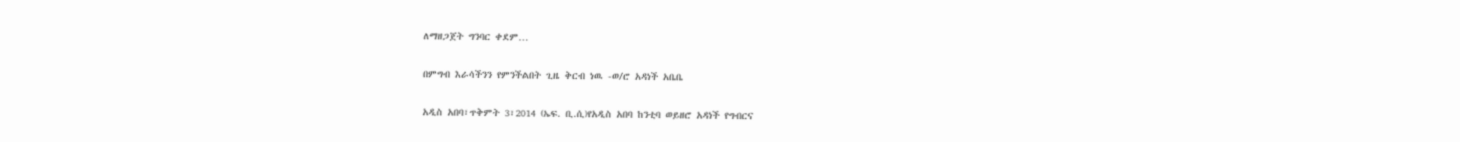ለማዘጋጀት ግንባር ቀደም…

በምግብ እራሳችንን የምንችልበት ጊዜ ቅርብ ነዉ -ወ/ሮ አዳነች አቤቤ

አዲስ አበባ፣ጥቅምት 3፣2014 (ኤፍ. ቢ.ሲ)የአዲስ አበባ ከንቲባ ወይዘሮ አዳነች የግብርና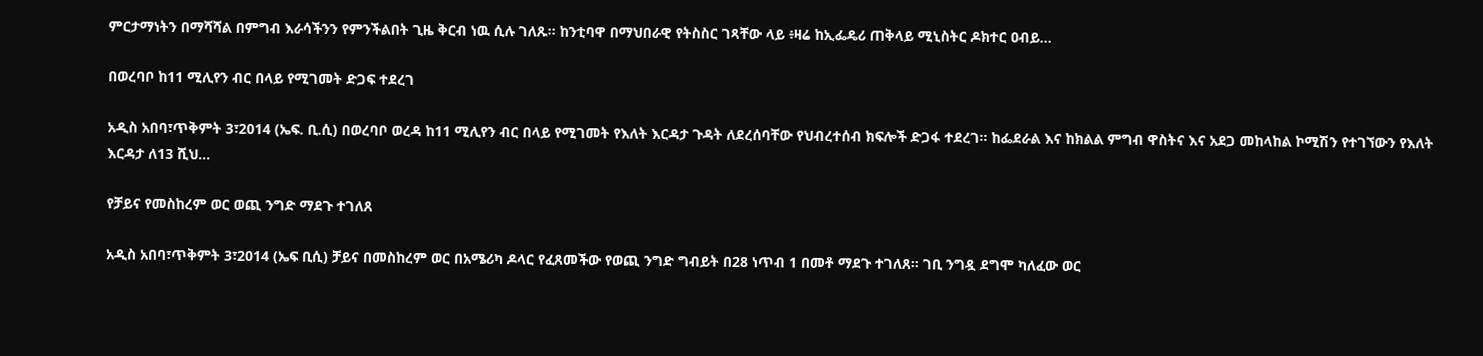ምርታማነትን በማሻሻል በምግብ እራሳችንን የምንችልበት ጊዜ ቅርብ ነዉ ሲሉ ገለጹ። ከንቲባዋ በማህበራዊ የትስስር ገጻቸው ላይ ፥ዛሬ ከኢፌዴሪ ጠቅላይ ሚኒስትር ዶክተር ዐብይ…

በወረባቦ ከ11 ሚሊየን ብር በላይ የሚገመት ድጋፍ ተደረገ

አዲስ አበባ፣ጥቅምት 3፣2014 (ኤፍ. ቢ.ሲ) በወረባቦ ወረዳ ከ11 ሚሊየን ብር በላይ የሚገመት የእለት እርዳታ ጉዳት ለደረሰባቸው የህብረተሰብ ክፍሎች ድጋፋ ተደረገ። ከፌደራል እና ከክልል ምግብ ዋስትና እና አደጋ መከላከል ኮሚሽን የተገኘውን የእለት እርዳታ ለ13 ሺህ…

የቻይና የመስከረም ወር ወጪ ንግድ ማደጉ ተገለጸ

አዲስ አበባ፣ጥቅምት 3፣2014 (ኤፍ ቢሲ) ቻይና በመስከረም ወር በአሜሪካ ዶላር የፈጸመችው የወጪ ንግድ ግብይት በ28 ነጥብ 1 በመቶ ማደጉ ተገለጸ፡፡ ገቢ ንግዷ ደግሞ ካለፈው ወር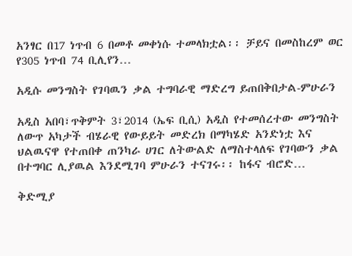አንፃር በ17 ነጥብ 6 በመቶ መቀነሱ ተመላክቷል፡፡ ቻይና በመስከረም ወር የ305 ነጥብ 74 ቢሊየን…

አዲሱ መንግስት የገባዉን ቃል ተግባራዊ ማድረግ ይጠበቅበታል-ምሁራን

አዲስ አበባ፣ጥቅምት 3፣2014 (ኤፍ ቢሲ) አዲስ የተመሰረተው መንግስት ለውጥ አካታች ብሄራዊ የውይይት መድረክ በማካሄድ አንድነቷ እና ህልዉናዋ የተጠበቀ ጠንካራ ሀገር ለትውልድ ለማስተላለፍ የገባውን ቃል በተግባር ሊያዉል እንደሚገባ ምሁራን ተናገሩ፡፡ ከፋና ብሮድ…

ቅድሚያ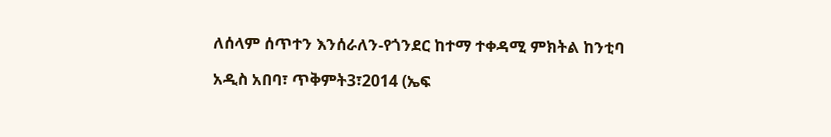ለሰላም ሰጥተን እንሰራለን-የጎንደር ከተማ ተቀዳሚ ምክትል ከንቲባ

አዲስ አበባ፣ ጥቅምት3፣2014 (ኤፍ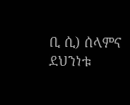ቢ ሲ) ሰላምና ደህንነቱ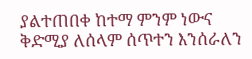ያልተጠበቀ ከተማ ምንም ነውና ቅድሚያ ለሰላም ሰጥተን እንሰራለን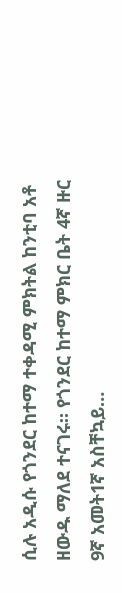ሲሉ አዲሱ የጎንደር ከተማ ተቀዳሚ ምክትል ከንቲባ አቶ ዘውዱ ማለደ ተናገሩ። የጎንደር ከተማ ምክር ቤት 4ኛ ዙር 9ኛ አመት1ኛ አስቸኳይ…